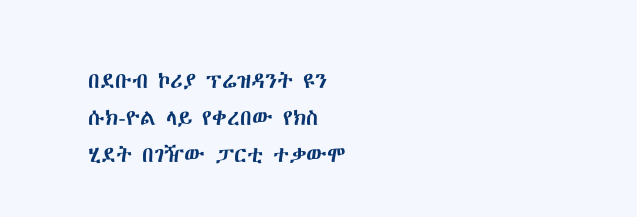በደቡብ ኮሪያ ፕሬዝዳንት ዩን ሱክ-ዮል ላይ የቀረበው የክስ ሂደት በገዥው ፓርቲ ተቃውሞ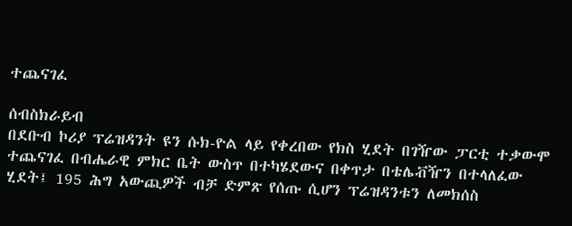ተጨናገፈ

ሰብስክራይብ
በደቡብ ኮሪያ ፕሬዝዳንት ዩን ሱክ-ዮል ላይ የቀረበው የክስ ሂደት በገዥው ፓርቲ ተቃውሞ ተጨናገፈ በብሔራዊ ምክር ቤት ውስጥ በተካሄደውና በቀጥታ በቴሌቭዥን በተላለፈው ሂደት፤ 195 ሕግ አውጪዎች ብቻ ድምጽ የሰጡ ሲሆን ፕሬዝዳንቱን ለመክሰስ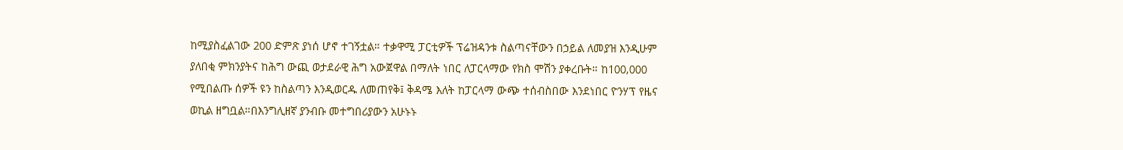ከሚያስፈልገው 200 ድምጽ ያነሰ ሆኖ ተገኝቷል። ተቃዋሚ ፓርቲዎች ፕሬዝዳንቱ ስልጣናቸውን በኃይል ለመያዝ እንዲሁም ያለበቂ ምክንያትና ከሕግ ውጪ ወታደራዊ ሕግ አውጀዋል በማለት ነበር ለፓርላማው የክስ ሞሽን ያቀረቡት። ከ100,000 የሚበልጡ ሰዎች ዩን ከስልጣን እንዲወርዱ ለመጠየቅ፤ ቅዳሜ እለት ከፓርላማ ውጭ ተሰብስበው እንደነበር ዮንሃፕ የዜና ወኪል ዘግቧል።በእንግሊዘኛ ያንብቡ መተግበሪያውን አሁኑኑ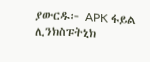ያውርዱ፦ APK ፋይል ሊንክስፑትኒክ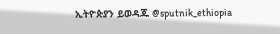ኢትዮጵያን ይወዳጁ @sputnik_ethiopia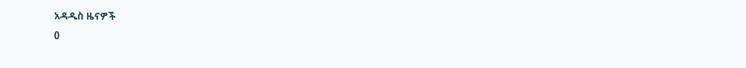አዳዲስ ዜናዎች
0